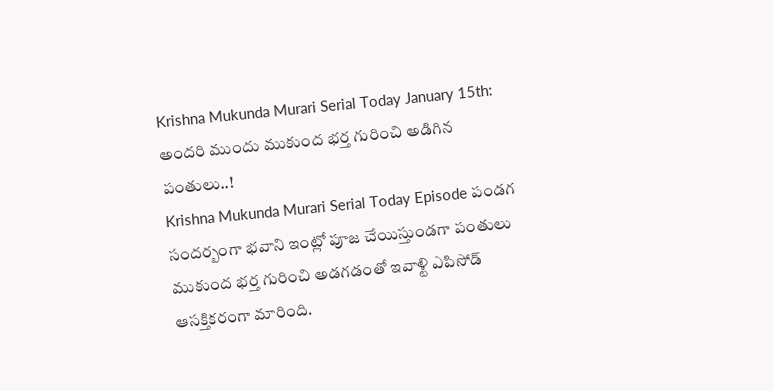Krishna Mukunda Murari Serial Today January 15th: అందరి ముందు ముకుంద భర్త గురించి అడిగిన పంతులు..!
Krishna Mukunda Murari Serial Today Episode పండగ సందర్బంగా భవాని ఇంట్లో పూజ చేయిస్తుండగా పంతులు ముకుంద భర్త గురించి అడగడంతో ఇవాళ్టి ఎపిసోడ్ ఆసక్తికరంగా మారింది.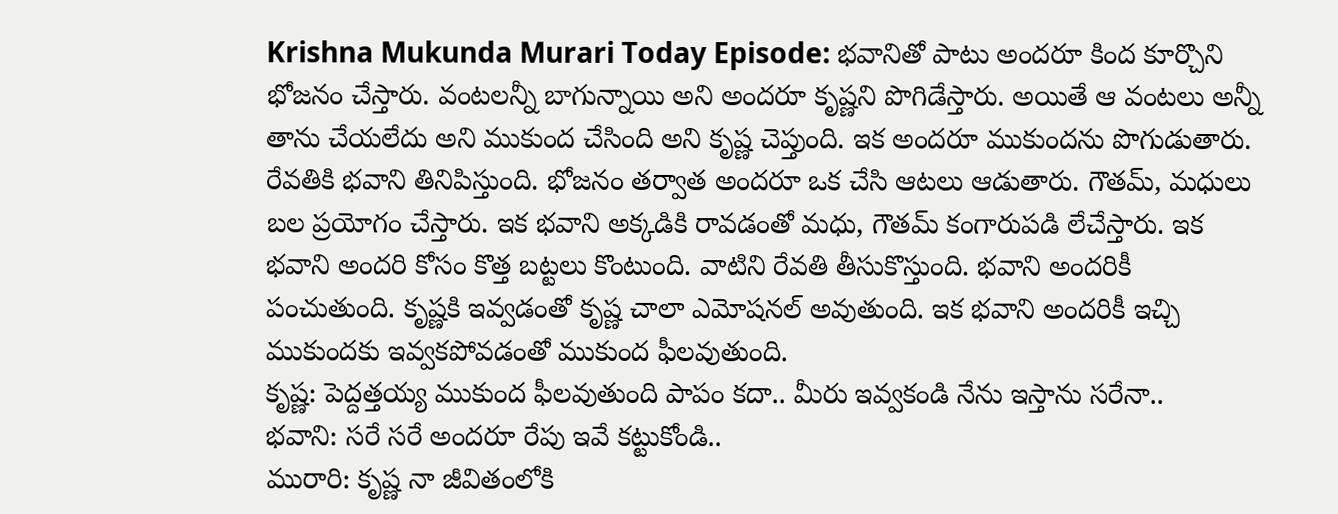Krishna Mukunda Murari Today Episode: భవానితో పాటు అందరూ కింద కూర్చొని భోజనం చేస్తారు. వంటలన్నీ బాగున్నాయి అని అందరూ కృష్ణని పొగిడేస్తారు. అయితే ఆ వంటలు అన్నీ తాను చేయలేదు అని ముకుంద చేసింది అని కృష్ణ చెప్తుంది. ఇక అందరూ ముకుందను పొగుడుతారు. రేవతికి భవాని తినిపిస్తుంది. భోజనం తర్వాత అందరూ ఒక చేసి ఆటలు ఆడుతారు. గౌతమ్, మధులు బల ప్రయోగం చేస్తారు. ఇక భవాని అక్కడికి రావడంతో మధు, గౌతమ్ కంగారుపడి లేచేస్తారు. ఇక భవాని అందరి కోసం కొత్త బట్టలు కొంటుంది. వాటిని రేవతి తీసుకొస్తుంది. భవాని అందరికీ పంచుతుంది. కృష్ణకి ఇవ్వడంతో కృష్ణ చాలా ఎమోషనల్ అవుతుంది. ఇక భవాని అందరికీ ఇచ్చి ముకుందకు ఇవ్వకపోవడంతో ముకుంద ఫీలవుతుంది.
కృష్ణ: పెద్దత్తయ్య ముకుంద ఫీలవుతుంది పాపం కదా.. మీరు ఇవ్వకండి నేను ఇస్తాను సరేనా..
భవాని: సరే సరే అందరూ రేపు ఇవే కట్టుకోండి..
మురారి: కృష్ణ నా జీవితంలోకి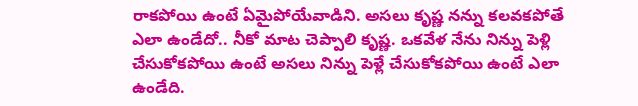రాకపోయి ఉంటే ఏమైపోయేవాడిని. అసలు కృష్ణ నన్ను కలవకపోతే ఎలా ఉండేదో.. నీకో మాట చెప్పాలి కృష్ణ. ఒకవేళ నేను నిన్ను పెళ్లి చేసుకోకపోయి ఉంటే అసలు నిన్ను పెళ్లే చేసుకోకపోయి ఉంటే ఎలా ఉండేది.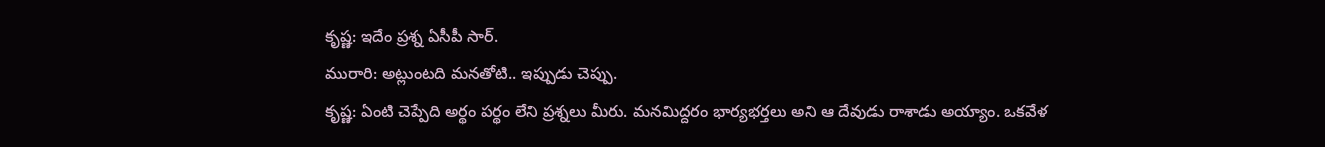కృష్ణ: ఇదేం ప్రశ్న ఏసీపీ సార్.
మురారి: అట్లుంటది మనతోటి.. ఇప్పుడు చెప్పు.
కృష్ణ: ఏంటి చెప్పేది అర్థం పర్థం లేని ప్రశ్నలు మీరు. మనమిద్దరం భార్యభర్తలు అని ఆ దేవుడు రాశాడు అయ్యాం. ఒకవేళ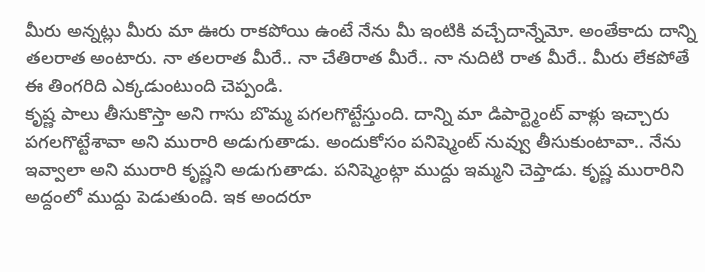మీరు అన్నట్లు మీరు మా ఊరు రాకపోయి ఉంటే నేను మీ ఇంటికి వచ్చేదాన్నేమో. అంతేకాదు దాన్ని తలరాత అంటారు. నా తలరాత మీరే.. నా చేతిరాత మీరే.. నా నుదిటి రాత మీరే.. మీరు లేకపోతే ఈ తింగరిది ఎక్కడుంటుంది చెప్పండి.
కృష్ణ పాలు తీసుకొస్తా అని గాసు బొమ్మ పగలగొట్టేస్తుంది. దాన్ని మా డిపార్ట్మెంట్ వాళ్లు ఇచ్చారు పగలగొట్టేశావా అని మురారి అడుగుతాడు. అందుకోసం పనిష్మెంట్ నువ్వు తీసుకుంటావా.. నేను ఇవ్వాలా అని మురారి కృష్ణని అడుగుతాడు. పనిష్మెంట్గా ముద్దు ఇమ్మని చెప్తాడు. కృష్ణ మురారిని అద్దంలో ముద్దు పెడుతుంది. ఇక అందరూ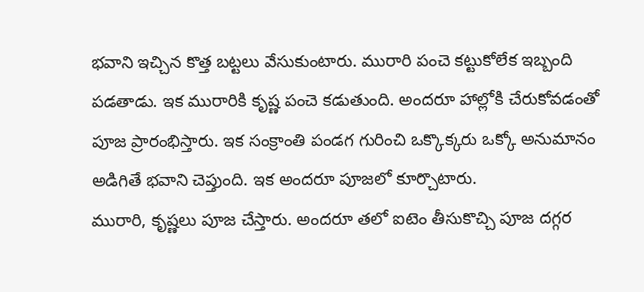భవాని ఇచ్చిన కొత్త బట్టలు వేసుకుంటారు. మురారి పంచె కట్టుకోలేక ఇబ్బంది పడతాడు. ఇక మురారికి కృష్ణ పంచె కడుతుంది. అందరూ హాల్లోకి చేరుకోవడంతో పూజ ప్రారంభిస్తారు. ఇక సంక్రాంతి పండగ గురించి ఒక్కొక్కరు ఒక్కో అనుమానం అడిగితే భవాని చెప్తుంది. ఇక అందరూ పూజలో కూర్చొటారు.
మురారి, కృష్ణలు పూజ చేస్తారు. అందరూ తలో ఐటెం తీసుకొచ్చి పూజ దగ్గర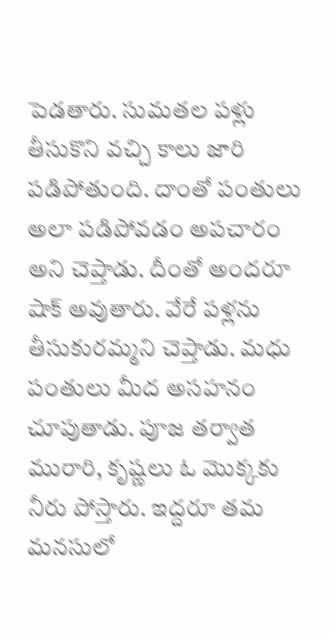పెడతారు. సుమతల పళ్లు తీసుకొని వచ్చి కాలు జారి పడిపోతుంది. దాంతో పంతులు అలా పడిపోవడం అపచారం అని చెప్తాడు. దీంతో అందరూ షాక్ అవుతారు. వేరే పళ్లను తీసుకురమ్మని చెప్తాడు. మధు పంతులు మీద అసహనం చూపుతాడు. పూజ తర్వాత మురారి, కృష్ణలు ఓ మొక్కకు నీరు పోస్తారు. ఇద్దరూ తమ మనసులో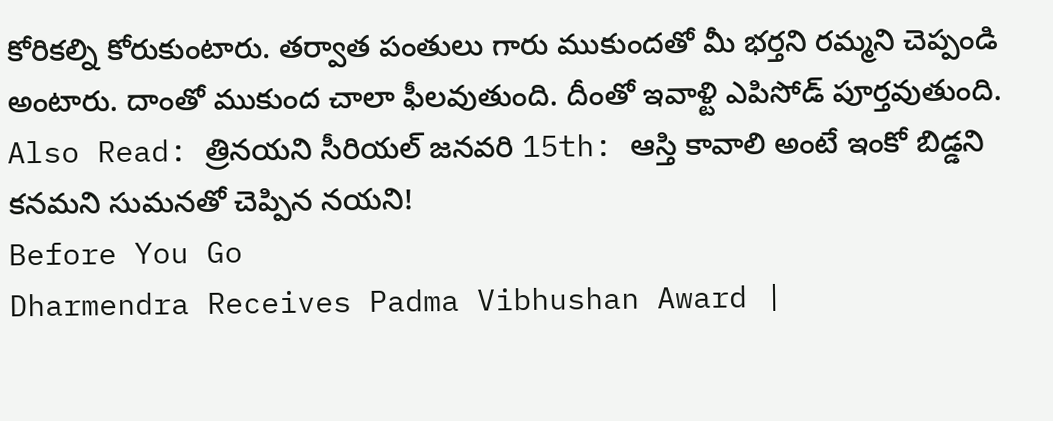కోరికల్ని కోరుకుంటారు. తర్వాత పంతులు గారు ముకుందతో మీ భర్తని రమ్మని చెప్పండి అంటారు. దాంతో ముకుంద చాలా ఫీలవుతుంది. దీంతో ఇవాళ్టి ఎపిసోడ్ పూర్తవుతుంది.
Also Read: త్రినయని సీరియల్ జనవరి 15th: ఆస్తి కావాలి అంటే ఇంకో బిడ్డని కనమని సుమనతో చెప్పిన నయని!
Before You Go
Dharmendra Receives Padma Vibhushan Award |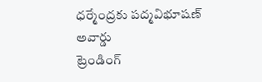ధర్మేంద్రకు పద్మవిభూషణ్ అవార్డు
ట్రెండింగ్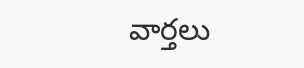వార్తలు